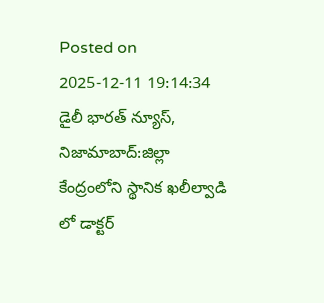Posted on 2025-12-11 19:14:34
డైలీ భారత్ న్యూస్, నిజామాబాద్:జిల్లా కేంద్రంలోని స్థానిక ఖలీల్వాడి లో డాక్టర్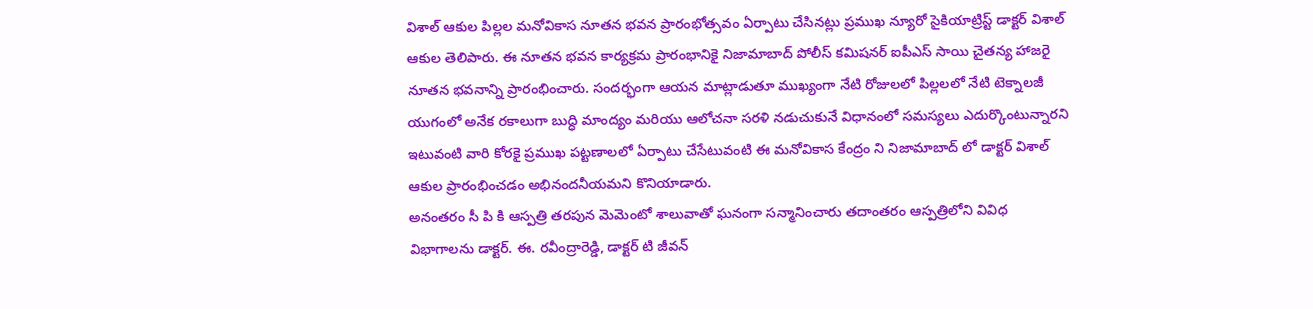విశాల్ ఆకుల పిల్లల మనోవికాస నూతన భవన ప్రారంభోత్సవం ఏర్పాటు చేసినట్లు ప్రముఖ న్యూరో సైకియాట్రిస్ట్ డాక్టర్ విశాల్ ఆకుల తెలిపారు. ఈ నూతన భవన కార్యక్రమ ప్రారంభానికై నిజామాబాద్ పోలీస్ కమిషనర్ ఐపీఎస్ సాయి చైతన్య హాజరై నూతన భవనాన్ని ప్రారంభించారు. సందర్భంగా ఆయన మాట్లాడుతూ ముఖ్యంగా నేటి రోజులలో పిల్లలలో నేటి టెక్నాలజీ యుగంలో అనేక రకాలుగా బుద్ధి మాంద్యం మరియు ఆలోచనా సరళి నడుచుకునే విధానంలో సమస్యలు ఎదుర్కొంటున్నారని ఇటువంటి వారి కోరకై ప్రముఖ పట్టణాలలో ఏర్పాటు చేసేటువంటి ఈ మనోవికాస కేంద్రం ని నిజామాబాద్ లో డాక్టర్ విశాల్ ఆకుల ప్రారంభించడం అభినందనీయమని కొనియాడారు.
అనంతరం సీ పి కి ఆస్పత్రి తరపున మెమెంటో శాలువాతో ఘనంగా సన్మానించారు తదాంతరం ఆస్పత్రిలోని వివిధ విభాగాలను డాక్టర్. ఈ. రవీంద్రారెడ్డి, డాక్టర్ టి జీవన్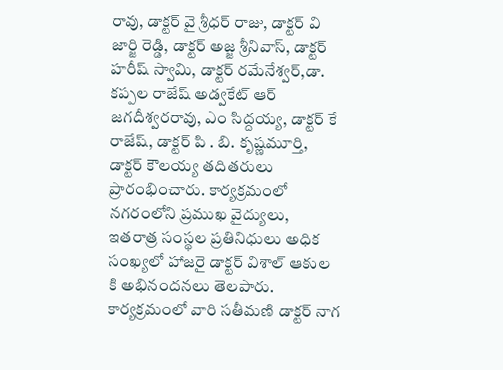రావు, డాక్టర్ వై శ్రీధర్ రాజు, డాక్టర్ వి జార్జి రెడ్డి, డాక్టర్ అజ్జ శ్రీనివాస్, డాక్టర్ హరీష్ స్వామి, డాక్టర్ రమేనేశ్వర్,డా. కప్పల రాజేష్ అడ్వకేట్ ఆర్ జగదీశ్వరరావు, ఎం సిద్దయ్య, డాక్టర్ కే రాజేష్, డాక్టర్ పి . బి. కృష్ణమూర్తి, డాక్టర్ కౌలయ్య తదితరులు ప్రారంభించారు. కార్యక్రమంలో నగరంలోని ప్రముఖ వైద్యులు, ఇతరాత్ర సంస్థల ప్రతినిధులు అధిక సంఖ్యలో హాజరై డాక్టర్ విశాల్ ఆకుల కి అభినందనలు తెలపారు. కార్యక్రమంలో వారి సతీమణి డాక్టర్ నాగ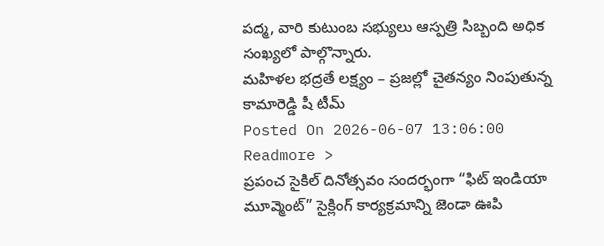పద్మ, వారి కుటుంబ సభ్యులు ఆస్పత్రి సిబ్బంది అధిక సంఖ్యలో పాల్గొన్నారు.
మహిళల భద్రతే లక్ష్యం – ప్రజల్లో చైతన్యం నింపుతున్న కామారెడ్డి షీ టీమ్
Posted On 2026-06-07 13:06:00
Readmore >
ప్రపంచ సైకిల్ దినోత్సవం సందర్భంగా “ఫిట్ ఇండియా మూవ్మెంట్” సైక్లింగ్ కార్యక్రమాన్ని జెండా ఊపి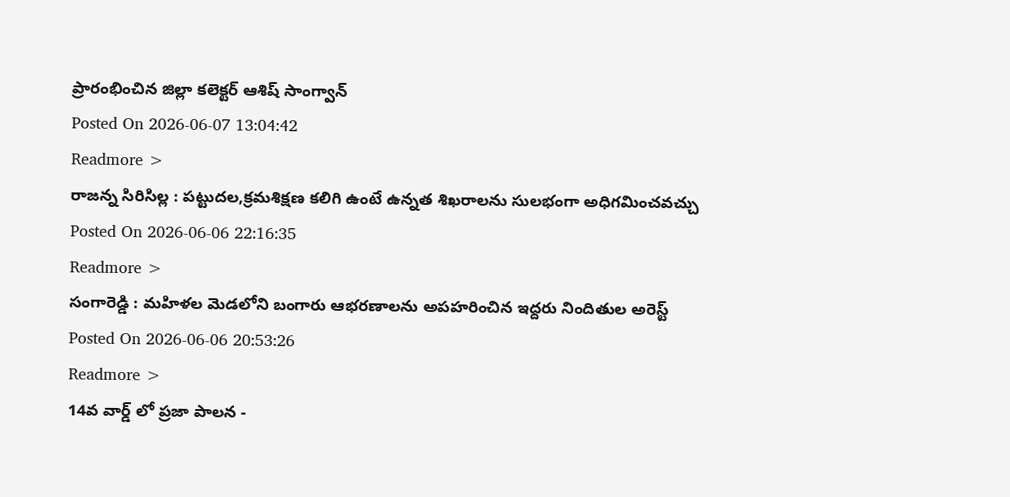ప్రారంభించిన జిల్లా కలెక్టర్ ఆశిష్ సాంగ్వాన్
Posted On 2026-06-07 13:04:42
Readmore >
రాజన్న సిరిసిల్ల : పట్టుదల,క్రమశిక్షణ కలిగి ఉంటే ఉన్నత శిఖరాలను సులభంగా అధిగమించవచ్చు
Posted On 2026-06-06 22:16:35
Readmore >
సంగారెడ్డి : మహిళల మెడలోని బంగారు ఆభరణాలను అపహరించిన ఇద్దరు నిందితుల అరెస్ట్
Posted On 2026-06-06 20:53:26
Readmore >
14వ వార్డ్ లో ప్రజా పాలన -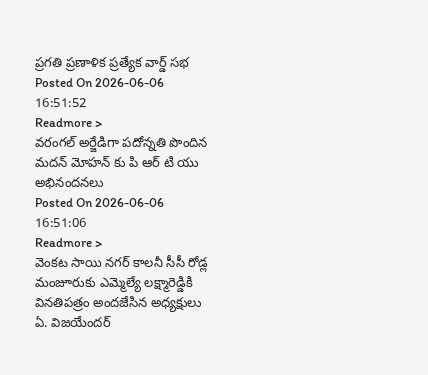ప్రగతి ప్రణాళిక ప్రత్యేక వార్డ్ సభ
Posted On 2026-06-06 16:51:52
Readmore >
వరంగల్ అర్జేడిగా పదోన్నతి పొందిన మదన్ మోహన్ కు పి ఆర్ టి యు అభినందనలు
Posted On 2026-06-06 16:51:06
Readmore >
వెంకట సాయి నగర్ కాలనీ సీసీ రోడ్ల మంజూరుకు ఎమ్మెల్యే లక్ష్మారెడ్డికి వినతిపత్రం అందజేసిన అధ్యక్షులు ఏ. విజయేందర్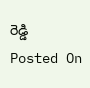రెడ్డి
Posted On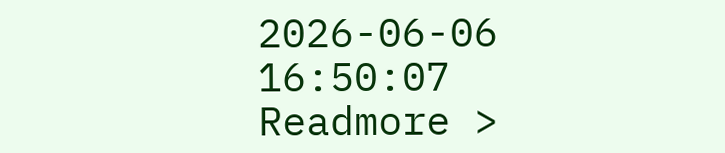2026-06-06 16:50:07
Readmore >